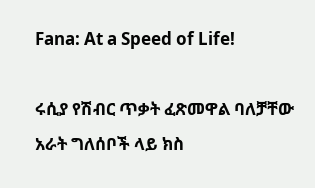Fana: At a Speed of Life!

ሩሲያ የሽብር ጥቃት ፈጽመዋል ባለቻቸው አራት ግለሰቦች ላይ ክስ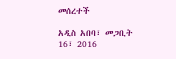መሰረተች

አዲስ አበባ፣ መጋቢት 16፣ 2016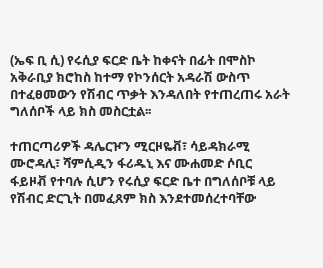(ኤፍ ቢ ሲ) የሩሲያ ፍርድ ቤት ከቀናት በፊት በሞስኮ አቅራቢያ ክሮከስ ከተማ የኮንሰርት አዳራሽ ውስጥ በተፈፀመውን የሽብር ጥቃት እንዳለበት የተጠረጠሩ አራት ግለሰቦች ላይ ክስ መስርቷል፡፡

ተጠርጣሪዎች ዳሌርዦን ሚርዞዬቭ፣ ሳይዳክራሚ ሙሮዳሊ፣ ሻምሲዲን ፋሪዱኒ እና ሙሐመድ ሶቢር ፋይዞቭ የተባሉ ሲሆን የሩሲያ ፍርድ ቤተ በግለሰቦቹ ላይ የሽብር ድርጊት በመፈጸም ክስ እንደተመሰረተባቸው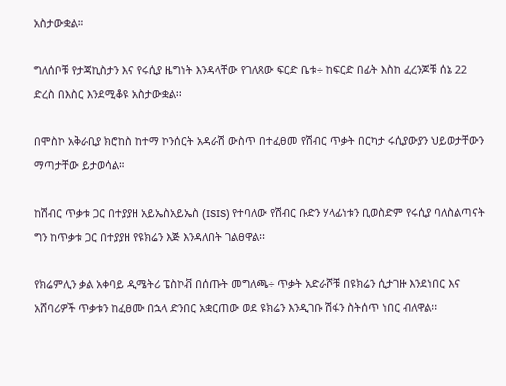አስታውቋል።

ግለሰቦቹ የታጃኪስታን እና የሩሲያ ዜግነት እንዳላቸው የገለጸው ፍርድ ቤቱ÷ ከፍርድ በፊት እስከ ፈረንጆቹ ሰኔ 22 ድረስ በእስር እንደሚቆዩ አስታውቋል፡፡

በሞስኮ አቅራቢያ ክሮከስ ከተማ ኮንሰርት አዳራሽ ውስጥ በተፈፀመ የሽብር ጥቃት በርካታ ሩሲያውያን ህይወታቸውን ማጣታቸው ይታወሳል።

ከሽብር ጥቃቱ ጋር በተያያዘ አይኤስአይኤስ (ISIS) የተባለው የሽብር ቡድን ሃላፊነቱን ቢወስድም የሩሲያ ባለስልጣናት ግን ከጥቃቱ ጋር በተያያዘ የዩክሬን እጅ እንዳለበት ገልፀዋል፡፡

የክሬምሊን ቃል አቀባይ ዲሜትሪ ፔስኮቭ በሰጡት መግለጫ÷ ጥቃት አድራሾቹ በዩክሬን ሲታገዙ እንደነበር እና አሸባሪዎች ጥቃቱን ከፈፀሙ በኋላ ድንበር አቋርጠው ወደ ዩክሬን እንዲገቡ ሽፋን ስትሰጥ ነበር ብለዋል፡፡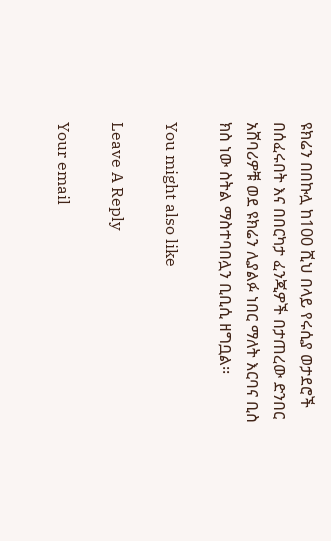ዩክሬን በበኩሏ ከ100 ሺህ በላይ የሩሲያ ወታደሮች በሰፈሩበት እና በበርካታ ፈንጂዎች በታጠረው ድንበር አሸባሪዎቹ ወደ ዩክሬን ሊያልፉ ነበር ማለት እርባና ቢስ ክስ ነው ስትል ማስተባበሏን ቢቢሲ ዘግቧል፡፡

You might also like

Leave A Reply

Your email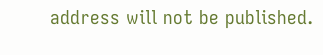address will not be published.